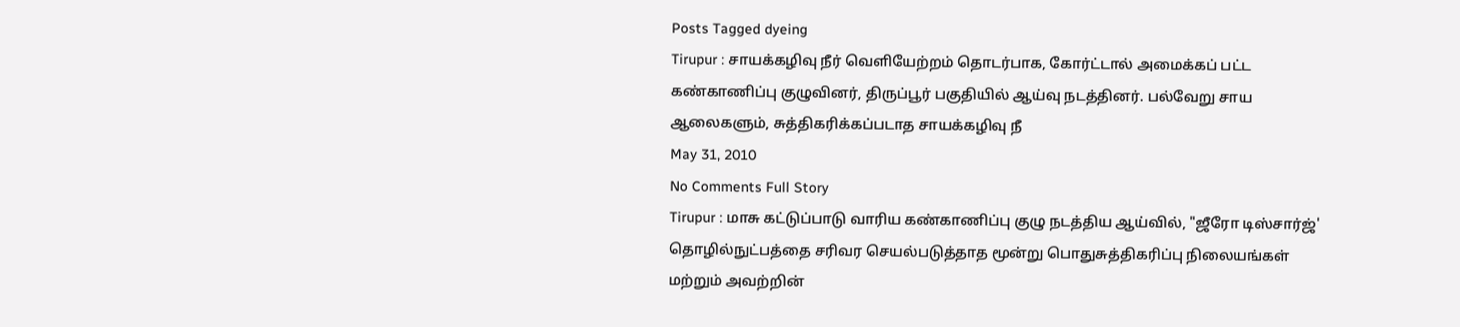Posts Tagged dyeing
Tirupur : சாயக்கழிவு நீர் வெளியேற்றம் தொடர்பாக, கோர்ட்டால் அமைக்கப் பட்ட கண்காணிப்பு குழுவினர், திருப்பூர் பகுதியில் ஆய்வு நடத்தினர். பல்வேறு சாய ஆலைகளும், சுத்திகரிக்கப்படாத சாயக்கழிவு நீ
May 31, 2010
No Comments Full Story
Tirupur : மாசு கட்டுப்பாடு வாரிய கண்காணிப்பு குழு நடத்திய ஆய்வில், "ஜீரோ டிஸ்சார்ஜ்' தொழில்நுட்பத்தை சரிவர செயல்படுத்தாத மூன்று பொதுசுத்திகரிப்பு நிலையங்கள் மற்றும் அவற்றின்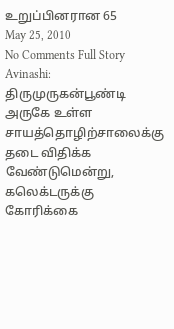உறுப்பினரான 65
May 25, 2010
No Comments Full Story
Avinashi: திருமுருகன்பூண்டி அருகே உள்ள சாயத்தொழிற்சாலைக்கு தடை விதிக்க வேண்டுமென்று, கலெக்டருக்கு கோரிக்கை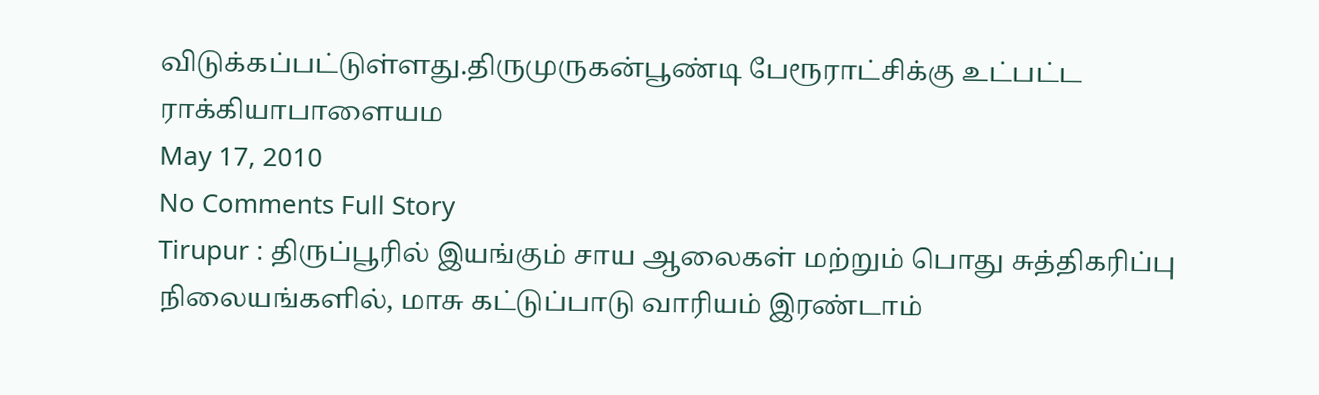விடுக்கப்பட்டுள்ளது.திருமுருகன்பூண்டி பேரூராட்சிக்கு உட்பட்ட ராக்கியாபாளையம
May 17, 2010
No Comments Full Story
Tirupur : திருப்பூரில் இயங்கும் சாய ஆலைகள் மற்றும் பொது சுத்திகரிப்பு நிலையங்களில், மாசு கட்டுப்பாடு வாரியம் இரண்டாம்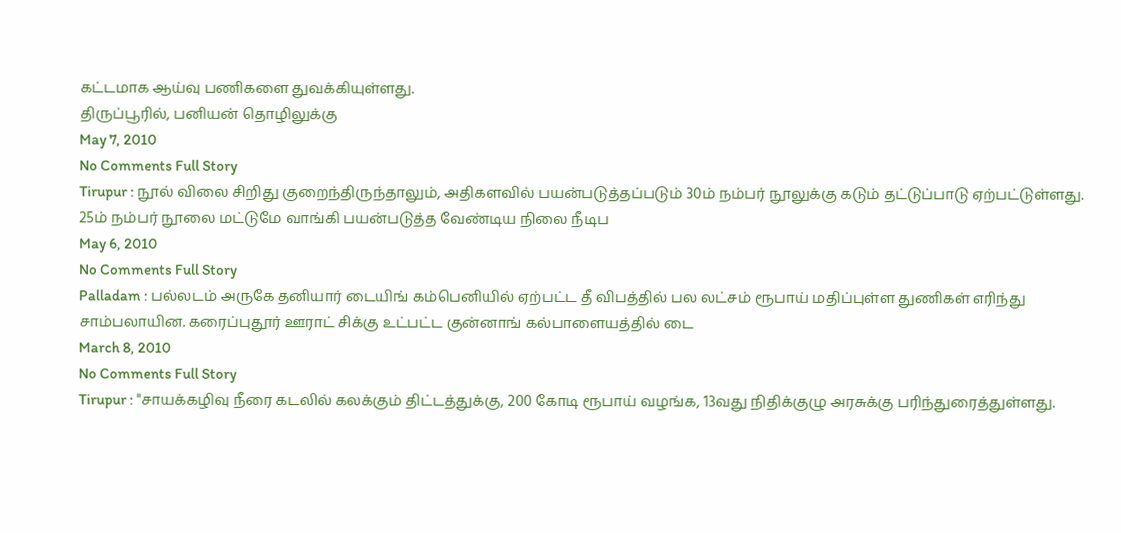கட்டமாக ஆய்வு பணிகளை துவக்கியுள்ளது.
திருப்பூரில், பனியன் தொழிலுக்கு
May 7, 2010
No Comments Full Story
Tirupur : நூல் விலை சிறிது குறைந்திருந்தாலும், அதிகளவில் பயன்படுத்தப்படும் 30ம் நம்பர் நூலுக்கு கடும் தட்டுப்பாடு ஏற்பட்டுள்ளது. 25ம் நம்பர் நூலை மட்டுமே வாங்கி பயன்படுத்த வேண்டிய நிலை நீடிப
May 6, 2010
No Comments Full Story
Palladam : பல்லடம் அருகே தனியார் டையிங் கம்பெனியில் ஏற்பட்ட தீ விபத்தில் பல லட்சம் ரூபாய் மதிப்புள்ள துணிகள் எரிந்து சாம்பலாயின. கரைப்புதூர் ஊராட் சிக்கு உட்பட்ட குன்னாங் கல்பாளையத்தில் டை
March 8, 2010
No Comments Full Story
Tirupur : "சாயக்கழிவு நீரை கடலில் கலக்கும் திட்டத்துக்கு, 200 கோடி ரூபாய் வழங்க, 13வது நிதிக்குழு அரசுக்கு பரிந்துரைத்துள்ளது.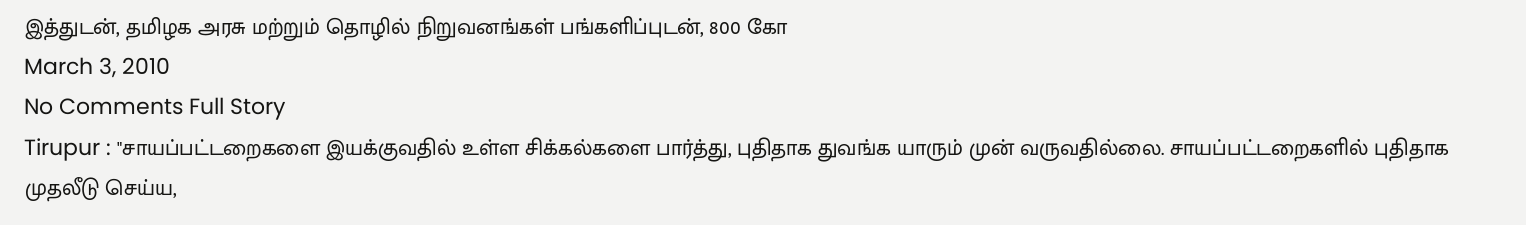இத்துடன், தமிழக அரசு மற்றும் தொழில் நிறுவனங்கள் பங்களிப்புடன், 800 கோ
March 3, 2010
No Comments Full Story
Tirupur : "சாயப்பட்டறைகளை இயக்குவதில் உள்ள சிக்கல்களை பார்த்து, புதிதாக துவங்க யாரும் முன் வருவதில்லை. சாயப்பட்டறைகளில் புதிதாக முதலீடு செய்ய,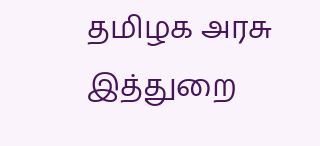தமிழக அரசு இத்துறை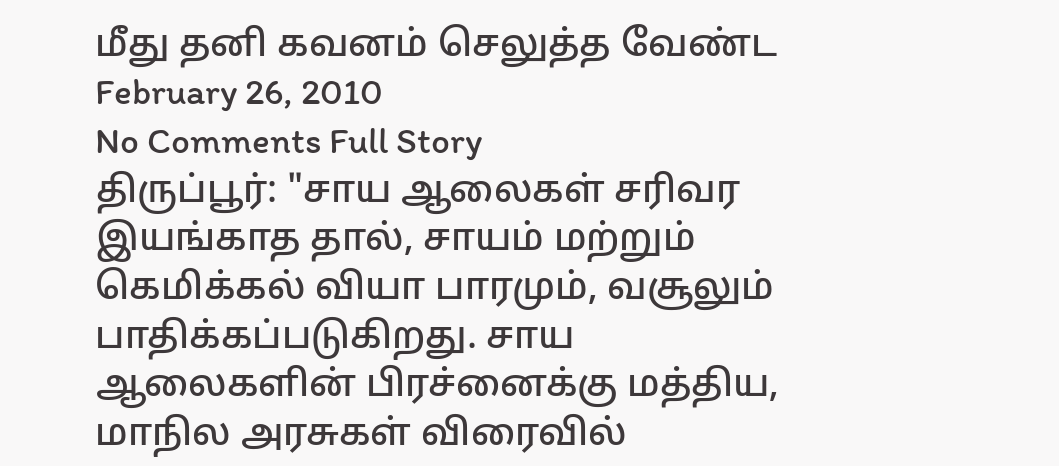மீது தனி கவனம் செலுத்த வேண்ட
February 26, 2010
No Comments Full Story
திருப்பூர்: "சாய ஆலைகள் சரிவர இயங்காத தால், சாயம் மற்றும் கெமிக்கல் வியா பாரமும், வசூலும் பாதிக்கப்படுகிறது. சாய ஆலைகளின் பிரச்னைக்கு மத்திய, மாநில அரசுகள் விரைவில்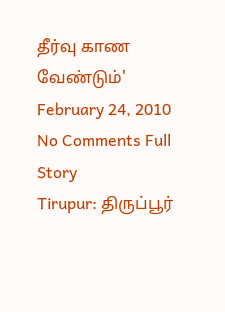தீர்வு காண வேண்டும்'
February 24, 2010
No Comments Full Story
Tirupur: திருப்பூர்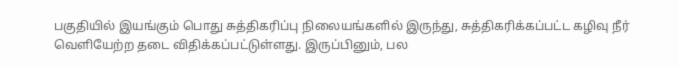பகுதியில் இயங்கும் பொது சுத்திகரிப்பு நிலையங்களில் இருந்து, சுத்திகரிக்கப்பட்ட கழிவு நீர் வெளியேற்ற தடை விதிக்கப்பட்டுள்ளது. இருப்பினும், பல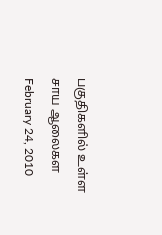பகுதிகளில் உள்ள சாய ஆலைகள
February 24, 2010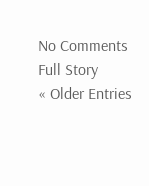No Comments Full Story
« Older Entries